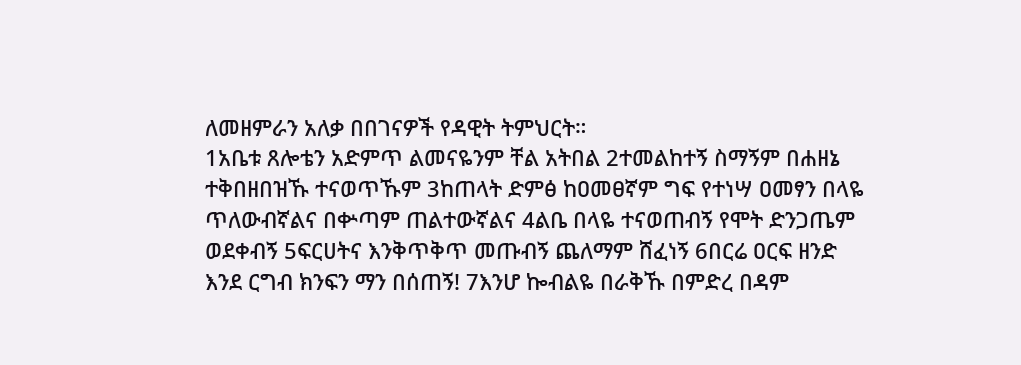ለመዘምራን አለቃ በበገናዎች የዳዊት ትምህርት።
1አቤቱ ጸሎቴን አድምጥ ልመናዬንም ቸል አትበል 2ተመልከተኝ ስማኝም በሐዘኔ ተቅበዘበዝኹ ተናወጥኹም 3ከጠላት ድምፅ ከዐመፀኛም ግፍ የተነሣ ዐመፃን በላዬ ጥለውብኛልና በቍጣም ጠልተውኛልና 4ልቤ በላዬ ተናወጠብኝ የሞት ድንጋጤም ወደቀብኝ 5ፍርሀትና እንቅጥቅጥ መጡብኝ ጨለማም ሸፈነኝ 6በርሬ ዐርፍ ዘንድ እንደ ርግብ ክንፍን ማን በሰጠኝ! 7እንሆ ኰብልዬ በራቅኹ በምድረ በዳም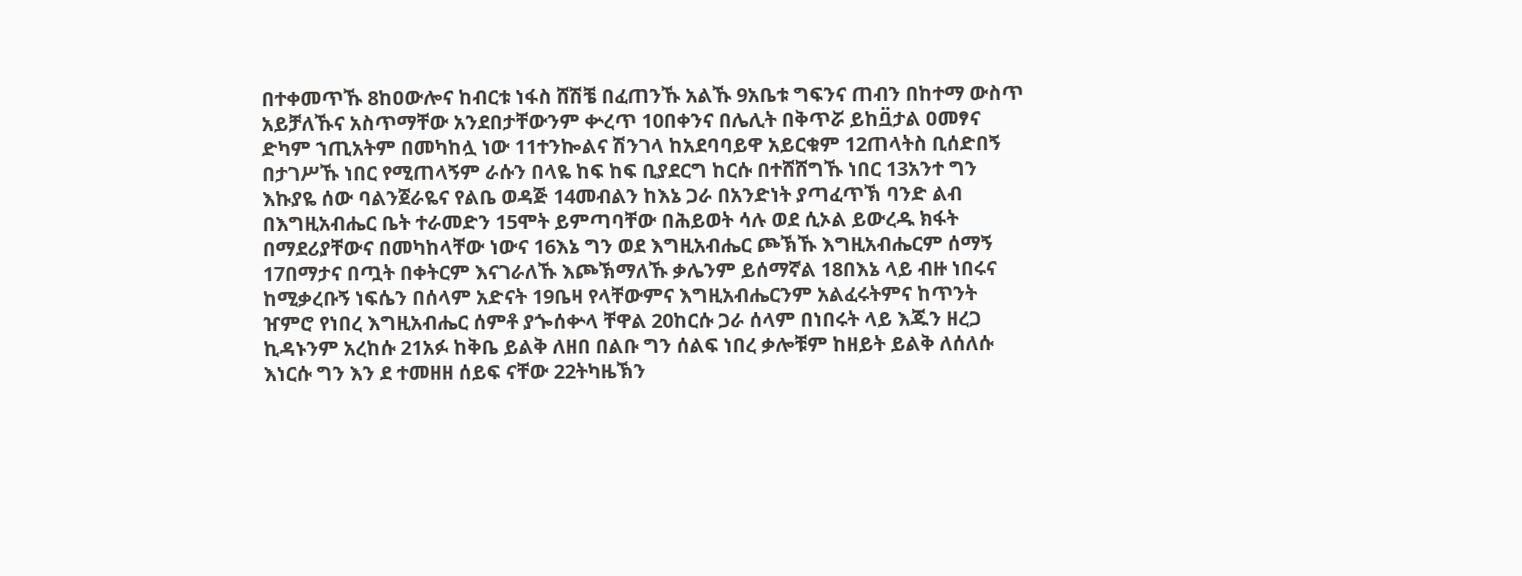በተቀመጥኹ 8ከዐውሎና ከብርቱ ነፋስ ሸሽቼ በፈጠንኹ አልኹ 9አቤቱ ግፍንና ጠብን በከተማ ውስጥ አይቻለኹና አስጥማቸው አንደበታቸውንም ቍረጥ 10በቀንና በሌሊት በቅጥሯ ይከቧ፟ታል ዐመፃና ድካም ኀጢአትም በመካከሏ ነው 11ተንኰልና ሽንገላ ከአደባባይዋ አይርቁም 12ጠላትስ ቢሰድበኝ በታገሥኹ ነበር የሚጠላኝም ራሱን በላዬ ከፍ ከፍ ቢያደርግ ከርሱ በተሸሸግኹ ነበር 13አንተ ግን እኩያዬ ሰው ባልንጀራዬና የልቤ ወዳጅ 14መብልን ከእኔ ጋራ በአንድነት ያጣፈጥኽ ባንድ ልብ በእግዚአብሔር ቤት ተራመድን 15ሞት ይምጣባቸው በሕይወት ሳሉ ወደ ሲኦል ይውረዱ ክፋት በማደሪያቸውና በመካከላቸው ነውና 16እኔ ግን ወደ እግዚአብሔር ጮኽኹ እግዚአብሔርም ሰማኝ 17በማታና በጧት በቀትርም እናገራለኹ እጮኽማለኹ ቃሌንም ይሰማኛል 18በእኔ ላይ ብዙ ነበሩና ከሚቃረቡኝ ነፍሴን በሰላም አድናት 19ቤዛ የላቸውምና እግዚአብሔርንም አልፈሩትምና ከጥንት ዠምሮ የነበረ እግዚአብሔር ሰምቶ ያጐሰቍላ ቸዋል 20ከርሱ ጋራ ሰላም በነበሩት ላይ እጁን ዘረጋ ኪዳኑንም አረከሱ 21አፉ ከቅቤ ይልቅ ለዘበ በልቡ ግን ሰልፍ ነበረ ቃሎቹም ከዘይት ይልቅ ለሰለሱ እነርሱ ግን እን ደ ተመዘዘ ሰይፍ ናቸው 22ትካዜኽን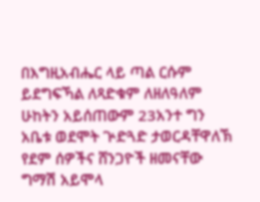በእግዚአብሔር ላይ ጣል ርሱም ይደግፍኻል ለጻድቁም ለዘለዓለም ሁከትን አይሰጠውም 23አንተ ግን አቤቱ ወደሞት ጕድጓድ ታወርዳቸዋለኽ የደም ሰዎችና ሸንጋዮች ዘመናቸው ግማሽ አይሞላ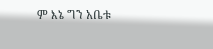ም እኔ ግን አቤቱ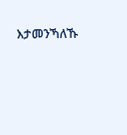እታመንኻለኹ